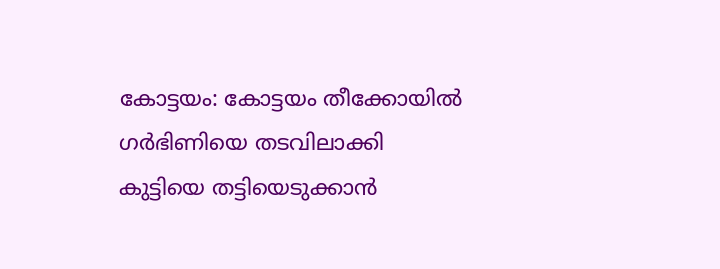കോട്ടയം: കോട്ടയം തീക്കോയിൽ ഗർഭിണിയെ തടവിലാക്കി കുട്ടിയെ തട്ടിയെടുക്കാൻ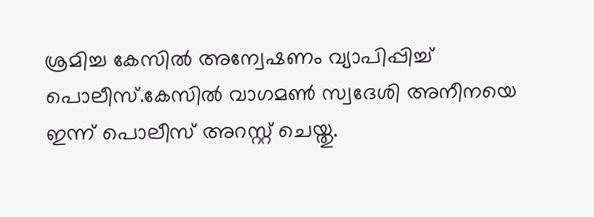ശ്രമിച്ച കേസിൽ അന്വേഷണം വ്യാപിപ്പിച്ച് പൊലീസ്.കേസിൽ വാഗമൺ സ്വദേശി അനീനയെ ഇന്ന് പൊലീസ് അറസ്റ്റ് ചെയ്തു.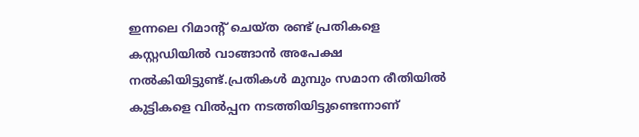ഇന്നലെ റിമാന്റ് ചെയ്ത രണ്ട് പ്രതികളെ കസ്റ്റഡിയിൽ വാങ്ങാൻ അപേക്ഷ നൽകിയിട്ടുണ്ട്.പ്രതികൾ മുമ്പും സമാന രീതിയിൽ കുട്ടികളെ വിൽപ്പന നടത്തിയിട്ടുണ്ടെന്നാണ്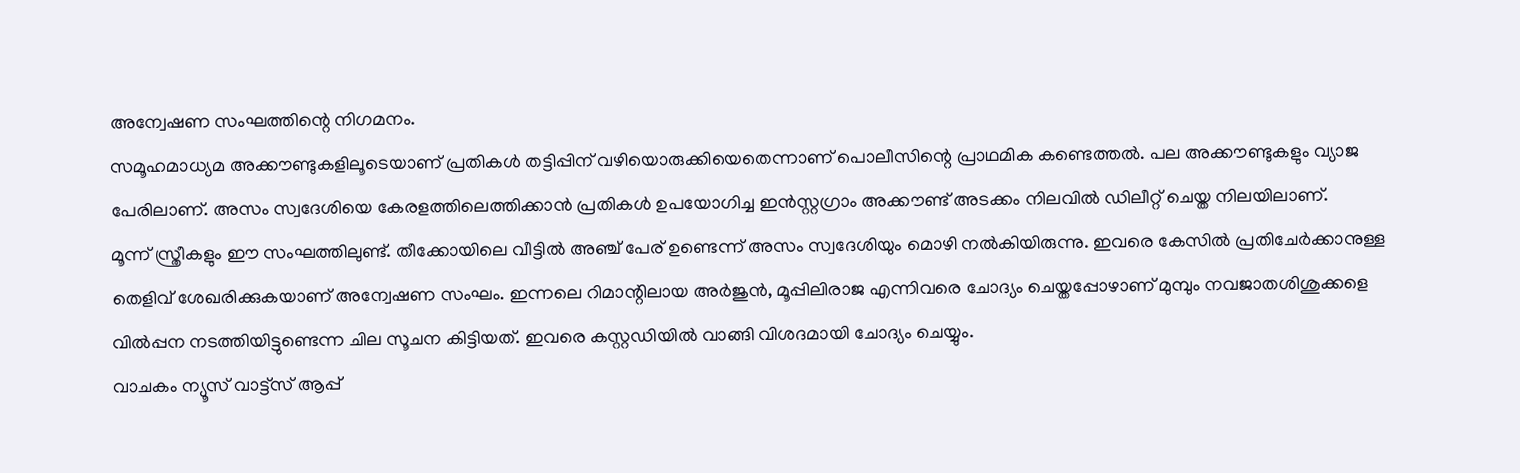അന്വേഷണ സംഘത്തിന്റെ നിഗമനം.
സമൂഹമാധ്യമ അക്കൗണ്ടുകളിലൂടെയാണ് പ്രതികൾ തട്ടിപ്പിന് വഴിയൊരുക്കിയെതെന്നാണ് പൊലീസിന്റെ പ്രാഥമിക കണ്ടെത്തൽ. പല അക്കൗണ്ടുകളും വ്യാജ പേരിലാണ്. അസം സ്വദേശിയെ കേരളത്തിലെത്തിക്കാൻ പ്രതികൾ ഉപയോഗിച്ച ഇൻസ്റ്റഗ്രാം അക്കൗണ്ട് അടക്കം നിലവിൽ ഡിലീറ്റ് ചെയ്ത നിലയിലാണ്.
മൂന്ന് സ്ത്രീകളും ഈ സംഘത്തിലുണ്ട്. തീക്കോയിലെ വീട്ടിൽ അഞ്ച് പേര് ഉണ്ടെന്ന് അസം സ്വദേശിയും മൊഴി നൽകിയിരുന്നു. ഇവരെ കേസിൽ പ്രതിചേർക്കാനുള്ള തെളിവ് ശേഖരിക്കുകയാണ് അന്വേഷണ സംഘം. ഇന്നലെ റിമാന്റിലായ അർജുൻ, മൂപ്പിലിരാജ എന്നിവരെ ചോദ്യം ചെയ്തപ്പോഴാണ് മുമ്പും നവജാതശിശുക്കളെ വിൽപ്പന നടത്തിയിട്ടുണ്ടെന്ന ചില സൂചന കിട്ടിയത്. ഇവരെ കസ്റ്റഡിയിൽ വാങ്ങി വിശദമായി ചോദ്യം ചെയ്യും.
വാചകം ന്യൂസ് വാട്ട്സ് ആപ്പ്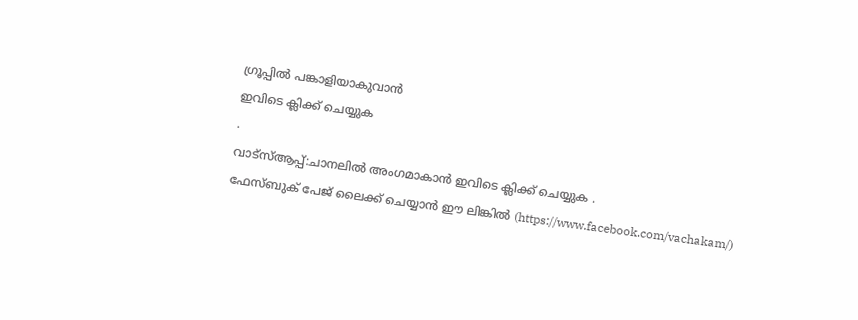ഗ്രൂപ്പിൽ പങ്കാളിയാകുവാൻ
ഇവിടെ ക്ലിക്ക് ചെയ്യുക
.
വാട്സ്ആപ്പ്:ചാനലിൽ അംഗമാകാൻ ഇവിടെ ക്ലിക്ക് ചെയ്യുക .
ഫേസ്ബുക് പേജ് ലൈക്ക് ചെയ്യാൻ ഈ ലിങ്കിൽ (https://www.facebook.com/vachakam/)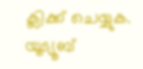ക്ലിക്ക് ചെയ്യുക.
യൂട്യൂബ്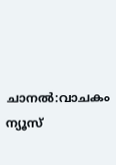ചാനൽ:വാചകം ന്യൂസ്